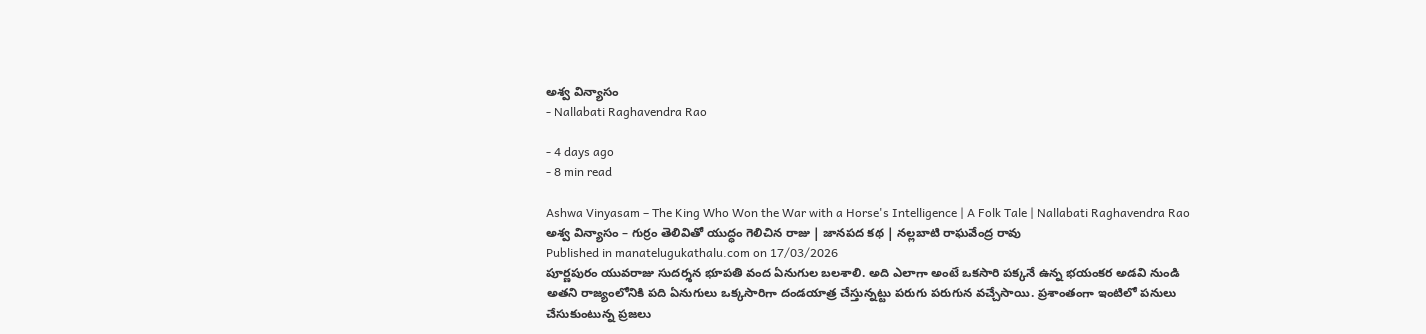అశ్వ విన్యాసం
- Nallabati Raghavendra Rao

- 4 days ago
- 8 min read

Ashwa Vinyasam – The King Who Won the War with a Horse's Intelligence | A Folk Tale | Nallabati Raghavendra Rao
అశ్వ విన్యాసం – గుర్రం తెలివితో యుద్ధం గెలిచిన రాజు | జానపద కథ | నల్లబాటి రాఘవేంద్ర రావు
Published in manatelugukathalu.com on 17/03/2026
పూర్ణపురం యువరాజు సుదర్శన భూపతి వంద ఏనుగుల బలశాలి. అది ఎలాగా అంటే ఒకసారి పక్కనే ఉన్న భయంకర అడవి నుండి అతని రాజ్యంలోనికి పది ఏనుగులు ఒక్కసారిగా దండయాత్ర చేస్తున్నట్టు పరుగు పరుగున వచ్చేసాయి. ప్రశాంతంగా ఇంటిలో పనులు చేసుకుంటున్న ప్రజలు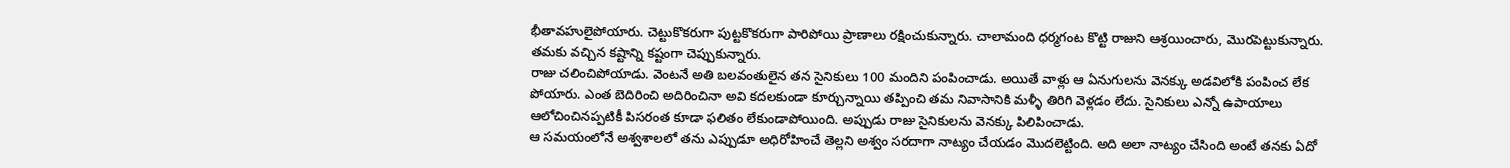భీతావహులైపోయారు. చెట్టుకొకరుగా పుట్టకొకరుగా పారిపోయి ప్రాణాలు రక్షించుకున్నారు. చాలామంది ధర్మగంట కొట్టి రాజుని ఆశ్రయించారు, మొరపెట్టుకున్నారు. తమకు వచ్చిన కష్టాన్ని కష్టంగా చెప్పుకున్నారు.
రాజు చలించిపోయాడు. వెంటనే అతి బలవంతులైన తన సైనికులు 100 మందిని పంపించాడు. అయితే వాళ్లు ఆ ఏనుగులను వెనక్కు అడవిలోకి పంపించ లేక పోయారు. ఎంత బెదిరించి అదిరించినా అవి కదలకుండా కూర్చున్నాయి తప్పించి తమ నివాసానికి మళ్ళీ తిరిగి వెళ్లడం లేదు. సైనికులు ఎన్నో ఉపాయాలు ఆలోచించినప్పటికీ పిసరంత కూడా ఫలితం లేకుండాపోయింది. అప్పుడు రాజు సైనికులను వెనక్కు పిలిపించాడు.
ఆ సమయంలోనే అశ్వశాలలో తను ఎప్పుడూ అధిరోహించే తెల్లని అశ్వం సరదాగా నాట్యం చేయడం మొదలెట్టింది. అది అలా నాట్యం చేసింది అంటే తనకు ఏదో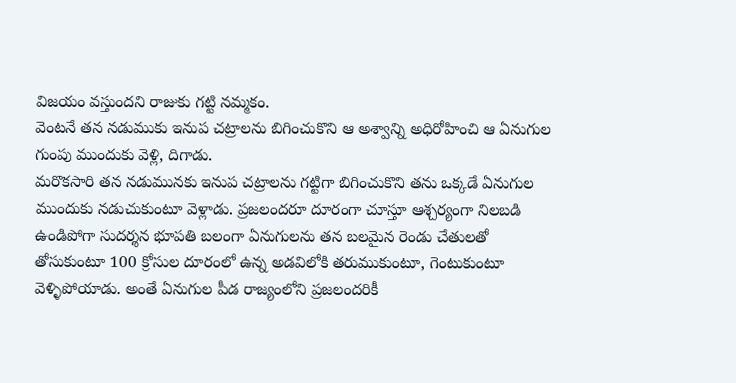విజయం వస్తుందని రాజుకు గట్టి నమ్మకం.
వెంటనే తన నడుముకు ఇనుప చట్రాలను బిగించుకొని ఆ అశ్వాన్ని అధిరోహించి ఆ ఏనుగుల గుంపు ముందుకు వెళ్లి, దిగాడు.
మరొకసారి తన నడుమునకు ఇనుప చట్రాలను గట్టిగా బిగించుకొని తను ఒక్కడే ఏనుగుల ముందుకు నడుచుకుంటూ వెళ్లాడు. ప్రజలందరూ దూరంగా చూస్తూ ఆశ్చర్యంగా నిలబడి ఉండిపోగా సుదర్శన భూపతి బలంగా ఏనుగులను తన బలమైన రెండు చేతులతో తోసుకుంటూ 100 క్రోసుల దూరంలో ఉన్న అడవిలోకి తరుముకుంటూ, గెంటుకుంటూ వెళ్ళిపోయాడు. అంతే ఏనుగుల పీడ రాజ్యంలోని ప్రజలందరికీ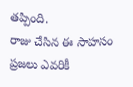తప్పింది.
రాజు చేసిన ఈ సాహసం ప్రజలు ఎవరికీ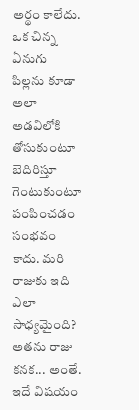అర్థం కాలేదు. ఒక చిన్న ఏనుగు పిల్లను కూడా అలా అడవిలోకి తోసుకుంటూ బెదిరిస్తూ గెంటుకుంటూ పంపించడం సంభవం కాదు. మరి రాజుకు ఇది ఎలా సాధ్యమైంది?
అతను రాజు కనక... అంతే. ఇదే విషయం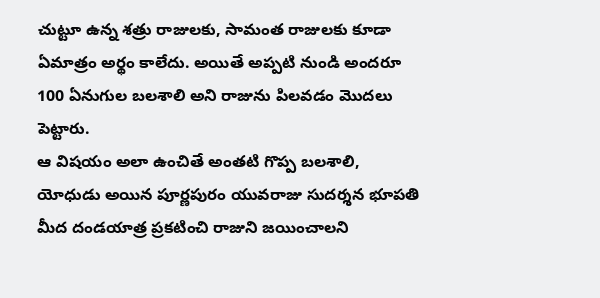చుట్టూ ఉన్న శత్రు రాజులకు, సామంత రాజులకు కూడా ఏమాత్రం అర్థం కాలేదు. అయితే అప్పటి నుండి అందరూ 100 ఏనుగుల బలశాలి అని రాజును పిలవడం మొదలు పెట్టారు.
ఆ విషయం అలా ఉంచితే అంతటి గొప్ప బలశాలి, యోధుడు అయిన పూర్ణపురం యువరాజు సుదర్శన భూపతి మీద దండయాత్ర ప్రకటించి రాజుని జయించాలని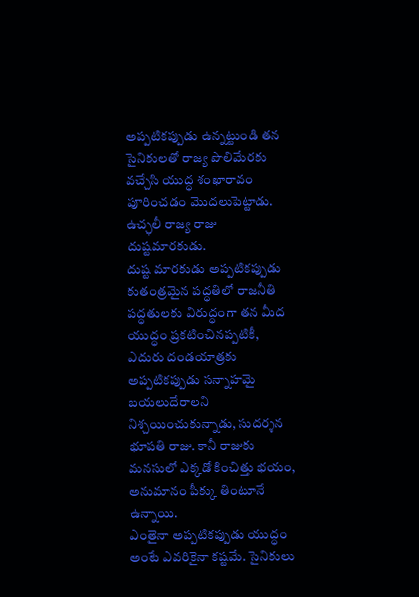అప్పటికప్పుడు ఉన్నట్టుండి తన సైనికులతో రాజ్య పొలిమేరకు వచ్చేసి యుద్ధ శంఖారావం పూరించడం మొదలుపెట్టాడు. ఉచ్ఛలీ రాజ్య రాజు దుష్టమారకుడు.
దుష్ట మారకుడు అప్పటికప్పుడు కుతంత్రమైన పద్ధతిలో రాజనీతి పద్ధతులకు విరుద్ధంగా తన మీద యుద్ధం ప్రకటించినప్పటికీ, ఎదురు దండయాత్రకు అప్పటికప్పుడు సన్నాహమై బయలుదేరాలని నిశ్చయించుకున్నాడు, సుదర్శన భూపతి రాజు. కానీ రాజుకు మనసులో ఎక్కడో కించిత్తు భయం, అనుమానం పీక్కు తింటూనే ఉన్నాయి.
ఎంతైనా అప్పటికప్పుడు యుద్ధం అంటే ఎవరికైనా కష్టమే. సైనికులు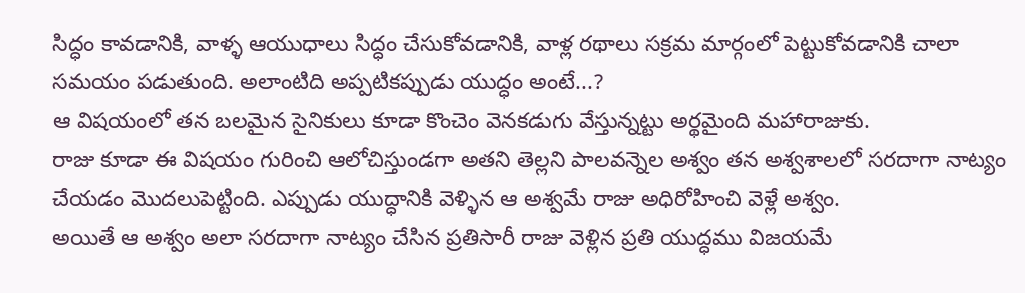సిద్ధం కావడానికి, వాళ్ళ ఆయుధాలు సిద్ధం చేసుకోవడానికి, వాళ్ల రథాలు సక్రమ మార్గంలో పెట్టుకోవడానికి చాలా సమయం పడుతుంది. అలాంటిది అప్పటికప్పుడు యుద్ధం అంటే...?
ఆ విషయంలో తన బలమైన సైనికులు కూడా కొంచెం వెనకడుగు వేస్తున్నట్టు అర్థమైంది మహారాజుకు.
రాజు కూడా ఈ విషయం గురించి ఆలోచిస్తుండగా అతని తెల్లని పాలవన్నెల అశ్వం తన అశ్వశాలలో సరదాగా నాట్యం చేయడం మొదలుపెట్టింది. ఎప్పుడు యుద్ధానికి వెళ్ళిన ఆ అశ్వమే రాజు అధిరోహించి వెళ్లే అశ్వం.
అయితే ఆ అశ్వం అలా సరదాగా నాట్యం చేసిన ప్రతిసారీ రాజు వెళ్లిన ప్రతి యుద్ధము విజయమే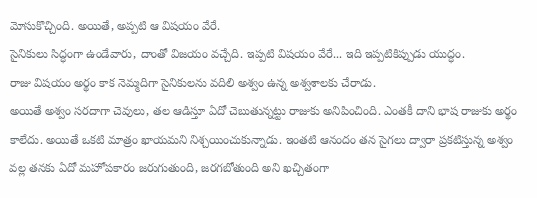మోసుకొచ్చింది. అయితే, అప్పటి ఆ విషయం వేరే.
సైనికులు సిద్ధంగా ఉండేవారు, దాంతో విజయం వచ్చేది. ఇప్పటి విషయం వేరే... ఇది ఇప్పటికిప్పుడు యుద్ధం.
రాజు విషయం అర్థం కాక నెమ్మదిగా సైనికులను వదిలి అశ్వం ఉన్న అశ్వశాలకు చేరాడు.
అయితే అశ్వం సరదాగా చెవులు, తల ఆడిస్తూ ఏదో చెబుతున్నట్టు రాజుకు అనిపించింది. ఎంతకీ దాని భాష రాజుకు అర్థం కాలేదు. అయితే ఒకటి మాత్రం ఖాయమని నిశ్చయించుకున్నాడు. ఇంతటి ఆనందం తన సైగలు ద్వారా ప్రకటిస్తున్న అశ్వం వల్ల తనకు ఏదో మహోపకారం జరుగుతుంది, జరగబోతుంది అని ఖచ్చితంగా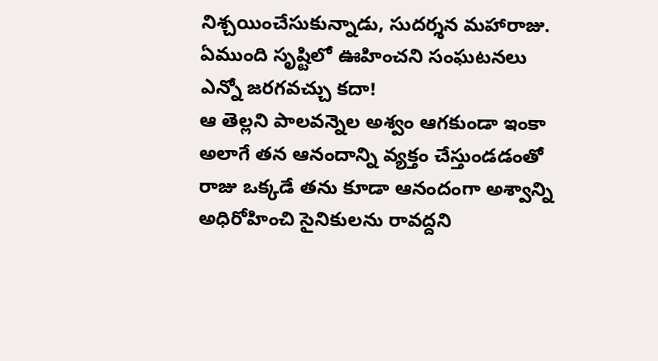నిశ్చయించేసుకున్నాడు, సుదర్శన మహారాజు.
ఏముంది సృష్టిలో ఊహించని సంఘటనలు ఎన్నో జరగవచ్చు కదా!
ఆ తెల్లని పాలవన్నెల అశ్వం ఆగకుండా ఇంకా అలాగే తన ఆనందాన్ని వ్యక్తం చేస్తుండడంతో రాజు ఒక్కడే తను కూడా ఆనందంగా అశ్వాన్ని అధిరోహించి సైనికులను రావద్దని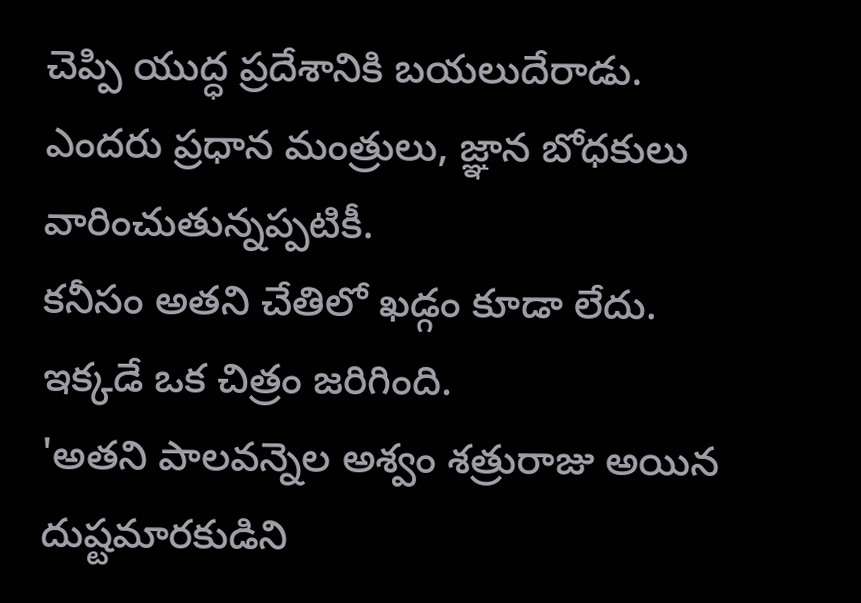చెప్పి యుద్ధ ప్రదేశానికి బయలుదేరాడు. ఎందరు ప్రధాన మంత్రులు, జ్ఞాన బోధకులు వారించుతున్నప్పటికీ.
కనీసం అతని చేతిలో ఖడ్గం కూడా లేదు.
ఇక్కడే ఒక చిత్రం జరిగింది.
'అతని పాలవన్నెల అశ్వం శత్రురాజు అయిన దుష్టమారకుడిని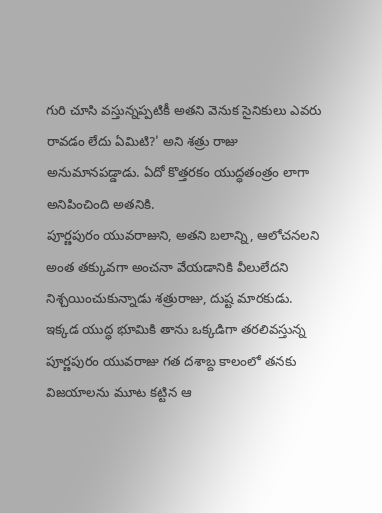గురి చూసి వస్తున్నప్పటికీ అతని వెనుక సైనికులు ఎవరు రావడం లేదు ఏమిటి?' అని శత్రు రాజు అనుమానపడ్డాడు. ఏదో కొత్తరకం యుద్ధతంత్రం లాగా అనిపించింది అతనికి.
పూర్ణపురం యువరాజుని, అతని బలాన్ని, ఆలోచనలని అంత తక్కువగా అంచనా వేయడానికి వీలులేదని నిశ్చయించుకున్నాడు శత్రురాజు, దుష్ట మారకుడు.
ఇక్కడ యుద్ధ భూమికి తాను ఒక్కడిగా తరలివస్తున్న పూర్ణపురం యువరాజు గత దశాబ్ద కాలంలో తనకు విజయాలను మూట కట్టిన ఆ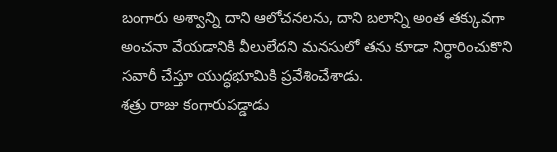బంగారు అశ్వాన్ని దాని ఆలోచనలను, దాని బలాన్ని అంత తక్కువగా అంచనా వేయడానికి వీలులేదని మనసులో తను కూడా నిర్ధారించుకొని సవారీ చేస్తూ యుద్ధభూమికి ప్రవేశించేశాడు.
శత్రు రాజు కంగారుపడ్డాడు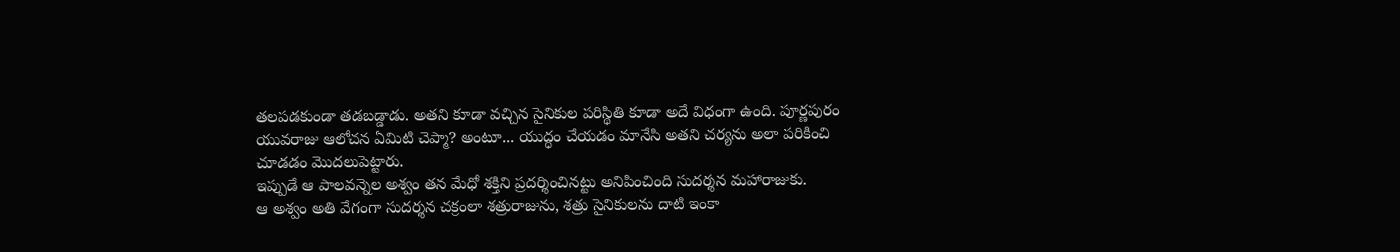తలపడకుండా తడబడ్డాడు. అతని కూడా వచ్చిన సైనికుల పరిస్థితి కూడా అదే విధంగా ఉంది. పూర్ణపురం యువరాజు ఆలోచన ఏమిటి చెప్మా? అంటూ... యుద్ధం చేయడం మానేసి అతని చర్యను అలా పరికించి చూడడం మొదలుపెట్టారు.
ఇప్పుడే ఆ పాలవన్నెల అశ్వం తన మేధో శక్తిని ప్రదర్శించినట్టు అనిపించింది సుదర్శన మహారాజుకు.
ఆ అశ్వం అతి వేగంగా సుదర్శన చక్రంలా శత్రురాజును, శత్రు సైనికులను దాటి ఇంకా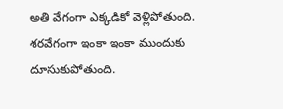అతి వేగంగా ఎక్కడికో వెళ్లిపోతుంది. శరవేగంగా ఇంకా ఇంకా ముందుకు దూసుకుపోతుంది.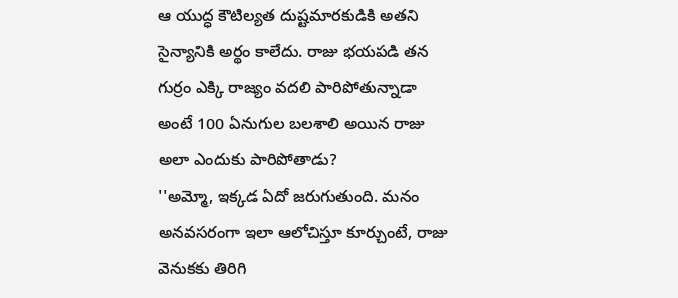ఆ యుద్ధ కౌటిల్యత దుష్టమారకుడికి అతని సైన్యానికి అర్థం కాలేదు. రాజు భయపడి తన గుర్రం ఎక్కి రాజ్యం వదలి పారిపోతున్నాడా అంటే 100 ఏనుగుల బలశాలి అయిన రాజు అలా ఎందుకు పారిపోతాడు?
''అమ్మో, ఇక్కడ ఏదో జరుగుతుంది. మనం అనవసరంగా ఇలా ఆలోచిస్తూ కూర్చుంటే, రాజు వెనుకకు తిరిగి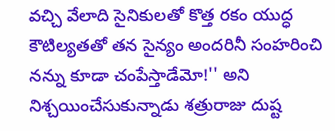వచ్చి వేలాది సైనికులతో కొత్త రకం యుద్ధ కౌటిల్యతతో తన సైన్యం అందరినీ సంహరించి నన్ను కూడా చంపేస్తాడేమో!'' అని నిశ్చయించేసుకున్నాడు శత్రురాజు దుష్ట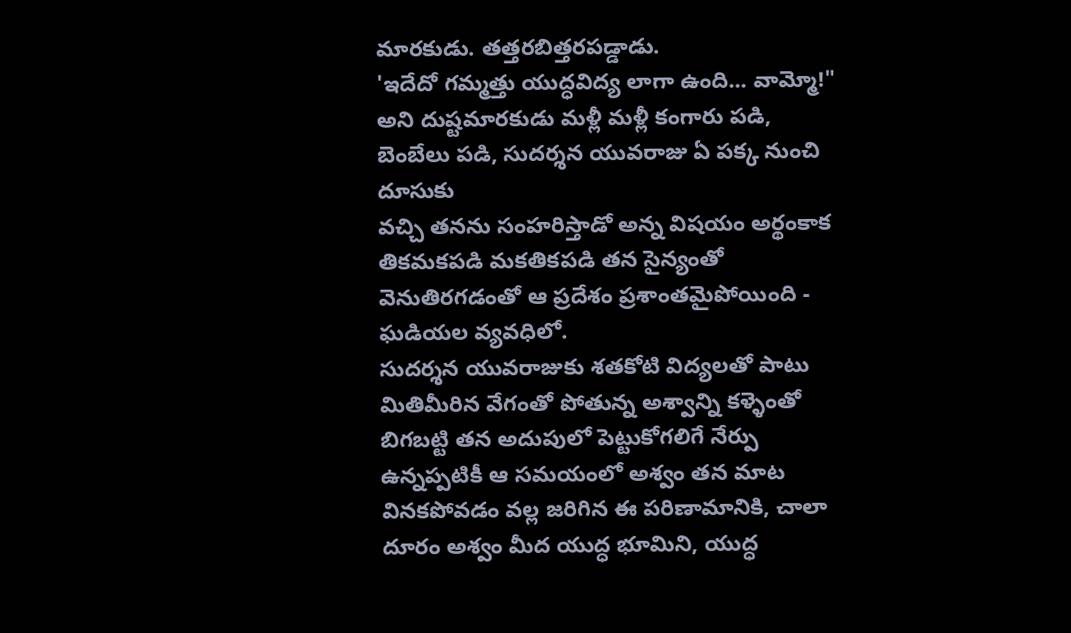మారకుడు. తత్తరబిత్తరపడ్డాడు.
'ఇదేదో గమ్మత్తు యుద్ధవిద్య లాగా ఉంది... వామ్మో!" అని దుష్టమారకుడు మళ్లీ మళ్లీ కంగారు పడి, బెంబేలు పడి, సుదర్శన యువరాజు ఏ పక్క నుంచి దూసుకు
వచ్చి తనను సంహరిస్తాడో అన్న విషయం అర్థంకాక
తికమకపడి మకతికపడి తన సైన్యంతో వెనుతిరగడంతో ఆ ప్రదేశం ప్రశాంతమైపోయింది - ఘడియల వ్యవధిలో.
సుదర్శన యువరాజుకు శతకోటి విద్యలతో పాటు మితిమీరిన వేగంతో పోతున్న అశ్వాన్ని కళ్ళెంతో బిగబట్టి తన అదుపులో పెట్టుకోగలిగే నేర్పు ఉన్నప్పటికీ ఆ సమయంలో అశ్వం తన మాట వినకపోవడం వల్ల జరిగిన ఈ పరిణామానికి, చాలా దూరం అశ్వం మీద యుద్ధ భూమిని, యుద్ధ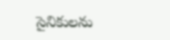సైనికులను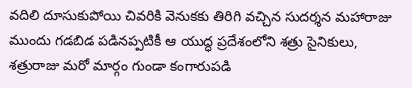వదిలి దూసుకుపోయి చివరికి వెనుకకు తిరిగి వచ్చిన సుదర్శన మహారాజు ముందు గడబిడ పడినప్పటికీ ఆ యుద్ధ ప్రదేశంలోని శత్రు సైనికులు, శత్రురాజు మరో మార్గం గుండా కంగారుపడి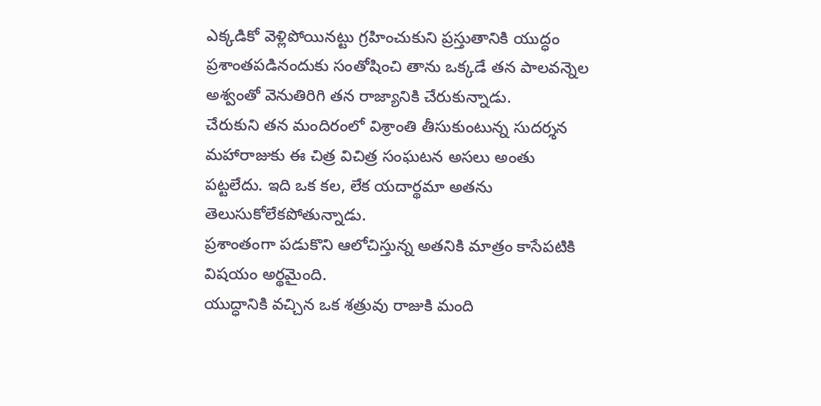ఎక్కడికో వెళ్లిపోయినట్టు గ్రహించుకుని ప్రస్తుతానికి యుద్ధం ప్రశాంతపడినందుకు సంతోషించి తాను ఒక్కడే తన పాలవన్నెల అశ్వంతో వెనుతిరిగి తన రాజ్యానికి చేరుకున్నాడు.
చేరుకుని తన మందిరంలో విశ్రాంతి తీసుకుంటున్న సుదర్శన మహారాజుకు ఈ చిత్ర విచిత్ర సంఘటన అసలు అంతు పట్టలేదు. ఇది ఒక కల, లేక యదార్థమా అతను తెలుసుకోలేకపోతున్నాడు.
ప్రశాంతంగా పడుకొని ఆలోచిస్తున్న అతనికి మాత్రం కాసేపటికి విషయం అర్థమైంది.
యుద్ధానికి వచ్చిన ఒక శత్రువు రాజుకి మంది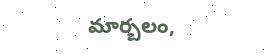మార్బలం,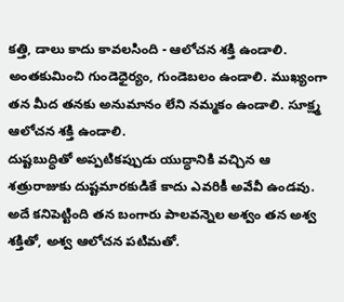కత్తి, డాలు కాదు కావలసింది - ఆలోచన శక్తి ఉండాలి. అంతకుమించి గుండెధైర్యం, గుండెబలం ఉండాలి. ముఖ్యంగా తన మీద తనకు అనుమానం లేని నమ్మకం ఉండాలి. సూక్ష్మ ఆలోచన శక్తి ఉండాలి.
దుష్టబుద్ధితో అప్పటికప్పుడు యుద్ధానికి వచ్చిన ఆ శత్రురాజుకు దుష్టమారకుడికే కాదు ఎవరికీ అవేవీ ఉండవు.
అదే కనిపెట్టింది తన బంగారు పాలవన్నెల అశ్వం తన అశ్వ శక్తితో, అశ్వ ఆలోచన పటిమతో.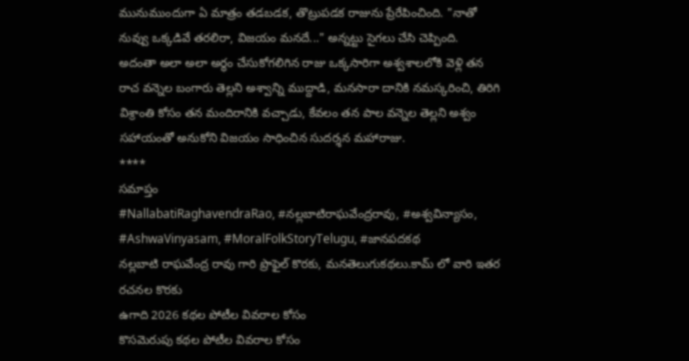మునుముందుగా ఏ మాత్రం తడబడక, తొట్రుపడక రాజును ప్రేరేపించింది. "నాతో నువ్వు ఒక్కడివే తరలిరా, విజయం మనదే..." అన్నట్టు సైగలు చేసి చెప్పింది.
అదంతా అలా అలా అర్థం చేసుకోగలిగిన రాజు ఒక్కసారిగా అశ్వశాలలోకి వెళ్లి తన రాచ వన్నెల బంగారు తెల్లని అశ్వాన్ని ముద్దాడి, మనసారా దానికి నమస్కరించి, తిరిగి విశ్రాంతి కోసం తన మందిరానికి వచ్చాడు, కేవలం తన పాల వన్నెల తెల్లని అశ్వం సహాయంతో అనుకోని విజయం సాధించిన సుదర్శన మహారాజు.
****
సమాప్తం
#NallabatiRaghavendraRao, #నల్లబాటిరాఘవేంద్రరావు, #అశ్వవిన్యాసం, #AshwaVinyasam, #MoralFolkStoryTelugu, #జానపదకథ
నల్లబాటి రాఘవేంద్ర రావు గారి ప్రొఫైల్ కొరకు, మనతెలుగుకథలు.కామ్ లో వారి ఇతర రచనల కొరకు
ఉగాది 2026 కథల పోటీల వివరాల కోసం
కొసమెరుపు కథల పోటీల వివరాల కోసం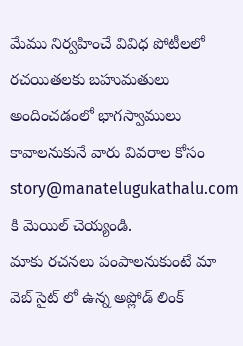మేము నిర్వహించే వివిధ పోటీలలో రచయితలకు బహుమతులు అందించడంలో భాగస్వాములు కావాలనుకునే వారు వివరాల కోసం story@manatelugukathalu.com కి మెయిల్ చెయ్యండి.
మాకు రచనలు పంపాలనుకుంటే మా వెబ్ సైట్ లో ఉన్న అప్లోడ్ లింక్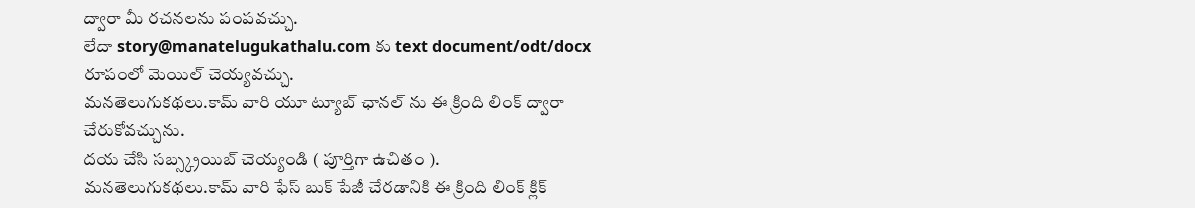ద్వారా మీ రచనలను పంపవచ్చు.
లేదా story@manatelugukathalu.com కు text document/odt/docx రూపంలో మెయిల్ చెయ్యవచ్చు.
మనతెలుగుకథలు.కామ్ వారి యూ ట్యూబ్ ఛానల్ ను ఈ క్రింది లింక్ ద్వారా చేరుకోవచ్చును.
దయ చేసి సబ్స్క్రయిబ్ చెయ్యండి ( పూర్తిగా ఉచితం ).
మనతెలుగుకథలు.కామ్ వారి ఫేస్ బుక్ పేజీ చేరడానికి ఈ క్రింది లింక్ క్లిక్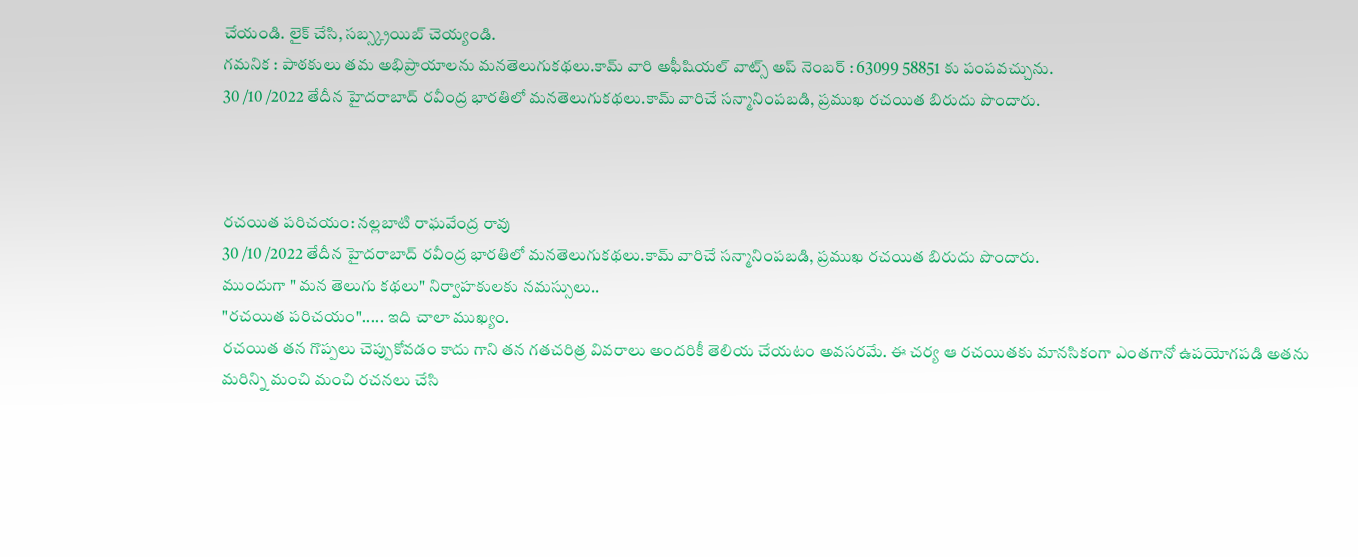చేయండి. లైక్ చేసి, సబ్స్క్రయిబ్ చెయ్యండి.
గమనిక : పాఠకులు తమ అభిప్రాయాలను మనతెలుగుకథలు.కామ్ వారి అఫీషియల్ వాట్స్ అప్ నెంబర్ : 63099 58851 కు పంపవచ్చును.
30 /10 /2022 తేదీన హైదరాబాద్ రవీంద్ర భారతిలో మనతెలుగుకథలు.కామ్ వారిచే సన్మానింపబడి, ప్రముఖ రచయిత బిరుదు పొందారు.



రచయిత పరిచయం: నల్లబాటి రాఘవేంద్ర రావు
30 /10 /2022 తేదీన హైదరాబాద్ రవీంద్ర భారతిలో మనతెలుగుకథలు.కామ్ వారిచే సన్మానింపబడి, ప్రముఖ రచయిత బిరుదు పొందారు.
ముందుగా " మన తెలుగు కథలు" నిర్వాహకులకు నమస్సులు..
"రచయిత పరిచయం"..... ఇది చాలా ముఖ్యం.
రచయిత తన గొప్పలు చెప్పుకోవడం కాదు గాని తన గతచరిత్ర వివరాలు అందరికీ తెలియ చేయటం అవసరమే. ఈ చర్య ఆ రచయితకు మానసికంగా ఎంతగానో ఉపయోగపడి అతను మరిన్ని మంచి మంచి రచనలు చేసి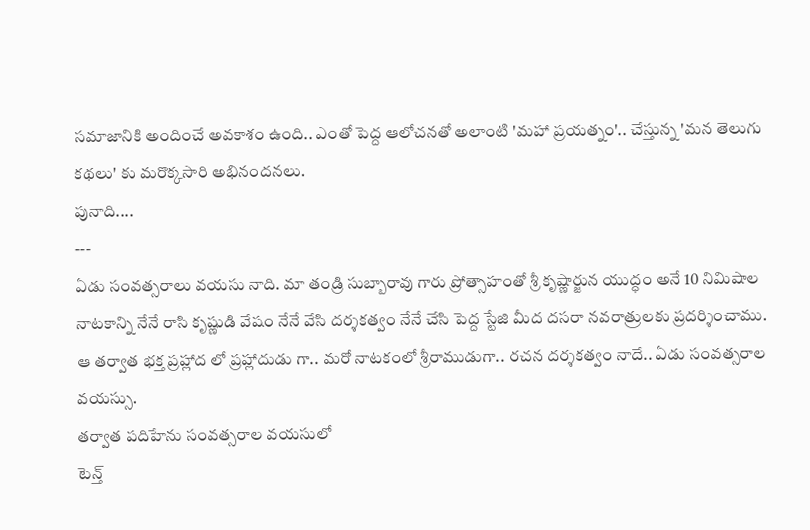సమాజానికి అందించే అవకాశం ఉంది.. ఎంతో పెద్ద ఆలోచనతో అలాంటి 'మహా ప్రయత్నం'.. చేస్తున్న 'మన తెలుగు కథలు' కు మరొక్కసారి అభినందనలు.
పునాది....
---
ఏడు సంవత్సరాలు వయసు నాది. మా తండ్రి సుబ్బారావు గారు ప్రోత్సాహంతో శ్రీ కృష్ణార్జున యుద్ధం అనే 10 నిమిషాల నాటకాన్ని నేనే రాసి కృష్ణుడి వేషం నేనే వేసి దర్శకత్వం నేనే చేసి పెద్ద స్టేజి మీద దసరా నవరాత్రులకు ప్రదర్శించాము.
ఆ తర్వాత భక్త ప్రహ్లాద లో ప్రహ్లాదుడు గా.. మరో నాటకంలో శ్రీరాముడుగా.. రచన దర్శకత్వం నాదే.. ఏడు సంవత్సరాల వయస్సు.
తర్వాత పదిహేను సంవత్సరాల వయసులో
టెన్త్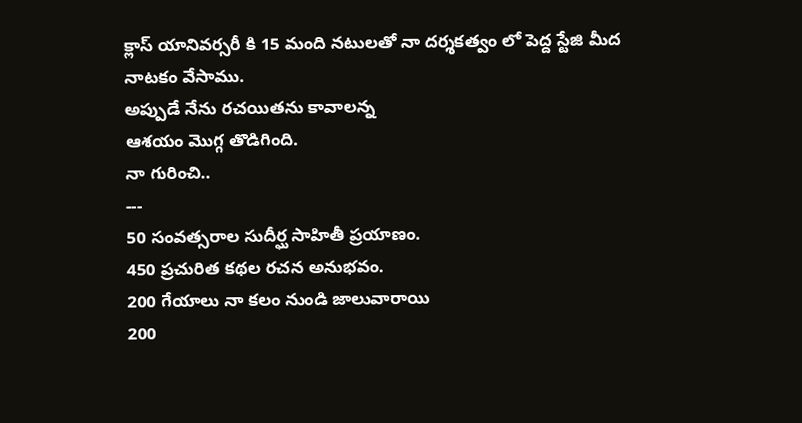క్లాస్ యానివర్సరీ కి 15 మంది నటులతో నా దర్శకత్వం లో పెద్ద స్టేజి మీద నాటకం వేసాము.
అప్పుడే నేను రచయితను కావాలన్న
ఆశయం మొగ్గ తొడిగింది.
నా గురించి..
---
50 సంవత్సరాల సుదీర్ఘ సాహితీ ప్రయాణం.
450 ప్రచురిత కథల రచన అనుభవం.
200 గేయాలు నా కలం నుండి జాలువారాయి
200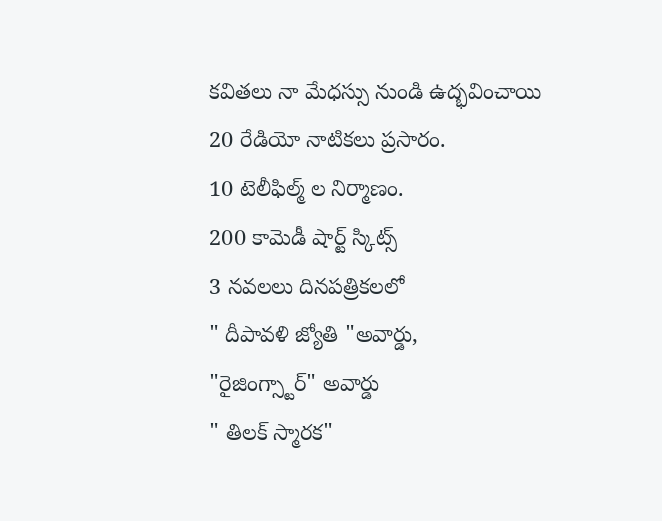కవితలు నా మేధస్సు నుండి ఉద్భవించాయి
20 రేడియో నాటికలు ప్రసారం.
10 టెలీఫిల్మ్ ల నిర్మాణం.
200 కామెడీ షార్ట్ స్కిట్స్
3 నవలలు దినపత్రికలలో
" దీపావళి జ్యోతి "అవార్డు,
"రైజింగ్స్టార్" అవార్డు
" తిలక్ స్మారక"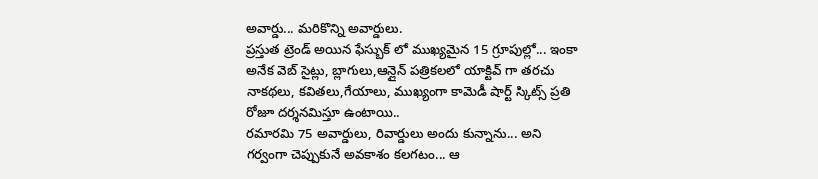అవార్డు... మరికొన్ని అవార్డులు.
ప్రస్తుత ట్రెండ్ అయిన ఫేస్బుక్ లో ముఖ్యమైన 15 గ్రూపుల్లో... ఇంకా అనేక వెబ్ సైట్లు, బ్లాగులు,ఆన్లైన్ పత్రికలలో యాక్టివ్ గా తరచు నాకథలు, కవితలు,గేయాలు, ముఖ్యంగా కామెడీ షార్ట్ స్కిట్స్ ప్రతి రోజూ దర్శనమిస్తూ ఉంటాయి..
రమారమి 75 అవార్డులు, రివార్డులు అందు కున్నాను... అని గర్వంగా చెప్పుకునే అవకాశం కలగటం... ఆ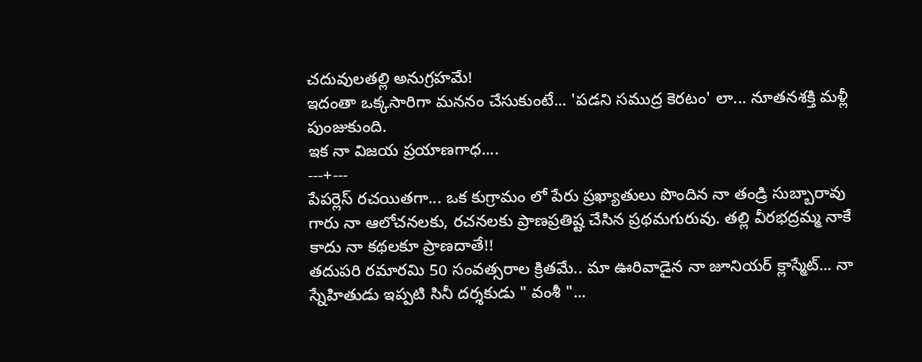చదువులతల్లి అనుగ్రహమే!
ఇదంతా ఒక్కసారిగా మననం చేసుకుంటే... 'పడని సముద్ర కెరటం' లా... నూతనశక్తి మళ్లీ పుంజుకుంది.
ఇక నా విజయ ప్రయాణగాధ....
---+---
పేపర్లెస్ రచయితగా... ఒక కుగ్రామం లో పేరు ప్రఖ్యాతులు పొందిన నా తండ్రి సుబ్బారావు గారు నా ఆలోచనలకు, రచనలకు ప్రాణప్రతిష్ట చేసిన ప్రథమగురువు. తల్లి వీరభద్రమ్మ నాకే కాదు నా కథలకూ ప్రాణదాతే!!
తదుపరి రమారమి 50 సంవత్సరాల క్రితమే.. మా ఊరివాడైన నా జూనియర్ క్లాస్మేట్... నా స్నేహితుడు ఇప్పటి సినీ దర్శకుడు " వంశీ "...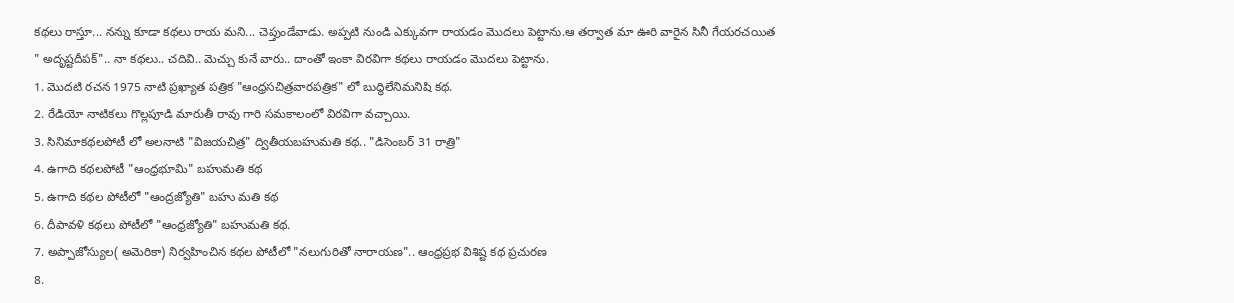కథలు రాస్తూ... నన్ను కూడా కథలు రాయ మని... చెప్తుండేవాడు. అప్పటి నుండి ఎక్కువగా రాయడం మొదలు పెట్టాను.ఆ తర్వాత మా ఊరి వారైన సినీ గేయరచయిత
" అదృష్టదీపక్".. నా కథలు.. చదివి.. మెచ్చు కునే వారు.. దాంతో ఇంకా విరవిగా కథలు రాయడం మొదలు పెట్టాను.
1. మొదటి రచన 1975 నాటి ప్రఖ్యాత పత్రిక "ఆంధ్రసచిత్రవారపత్రిక" లో బుద్ధిలేనిమనిషి కథ.
2. రేడియో నాటికలు గొల్లపూడి మారుతీ రావు గారి సమకాలంలో విరవిగా వచ్చాయి.
3. సినిమాకథలపోటీ లో అలనాటి "విజయచిత్ర" ద్వితీయబహుమతి కథ.. "డిసెంబర్ 31 రాత్రి"
4. ఉగాది కథలపోటీ "ఆంధ్రభూమి" బహుమతి కథ
5. ఉగాది కథల పోటీలో "ఆంద్రజ్యోతి" బహు మతి కథ
6. దీపావళి కథలు పోటీలో "ఆంధ్రజ్యోతి" బహుమతి కథ.
7. అప్పాజోస్యుల( అమెరికా) నిర్వహించిన కథల పోటీలో "నలుగురితో నారాయణ".. ఆంధ్రప్రభ విశిష్ట కథ ప్రచురణ
8.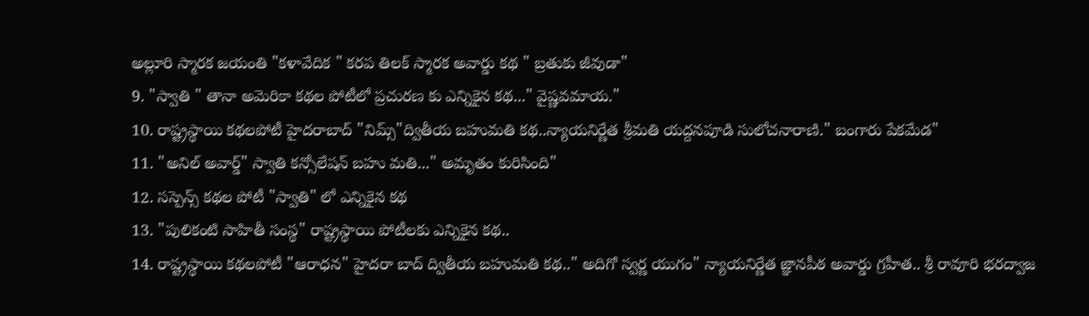అల్లూరి స్మారక జయంతి "కళావేదిక " కరప తిలక్ స్మారక అవార్డు కథ " బ్రతుకు జీవుడా"
9. "స్వాతి " తానా అమెరికా కథల పోటీలో ప్రచురణ కు ఎన్నికైన కథ..." వైష్ణవమాయ."
10. రాష్ట్రస్థాయి కథలపోటీ హైదరాబాద్ "నిమ్స్"ద్వితీయ బహుమతి కథ..న్యాయనిర్ణేత శ్రీమతి యద్దనపూడి సులోచనారాణి." బంగారు పేకమేడ"
11. "అనిల్ అవార్డ్" స్వాతి కన్సోలేషన్ బహు మతి..." అమృతం కురిసింది"
12. సస్పెన్స్ కథల పోటీ "స్వాతి" లో ఎన్నికైన కథ
13. "పులికంటి సాహితీ సంస్థ" రాష్ట్రస్థాయి పోటీలకు ఎన్నికైన కథ..
14. రాష్ట్రస్థాయి కథలపోటీ "ఆరాధన" హైదరా బాద్ ద్వితీయ బహుమతి కథ.." అదిగో స్వర్ణ యుగం" న్యాయనిర్ణేత జ్ఞానపీఠ అవార్డు గ్రహీత.. శ్రీ రావూరి భరద్వాజ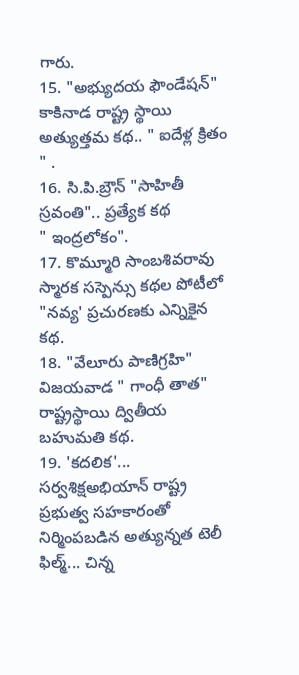గారు.
15. "అభ్యుదయ ఫౌండేషన్" కాకినాడ రాష్ట్ర స్థాయి అత్యుత్తమ కథ.. " ఐదేళ్ల క్రితం " .
16. సి.పి.బ్రౌన్ "సాహితీ స్రవంతి".. ప్రత్యేక కథ
" ఇంద్రలోకం".
17. కొమ్మూరి సాంబశివరావు స్మారక సస్పెన్సు కథల పోటీలో "నవ్య' ప్రచురణకు ఎన్నికైన కథ.
18. "వేలూరు పాణిగ్రహి" విజయవాడ " గాంధీ తాత" రాష్ట్రస్థాయి ద్వితీయ బహుమతి కథ.
19. 'కదలిక'... సర్వశిక్షఅభియాన్ రాష్ట్ర ప్రభుత్వ సహకారంతో నిర్మింపబడిన అత్యున్నత టెలీ ఫిల్మ్... చిన్న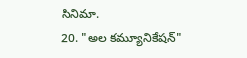సినిమా.
20. "అల కమ్యూనికేషన్"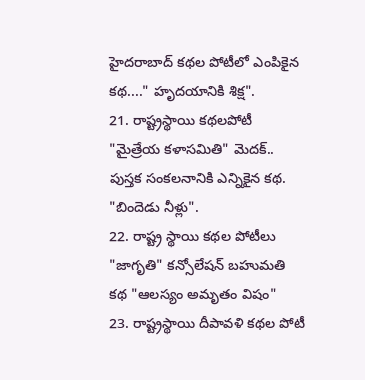హైదరాబాద్ కథల పోటీలో ఎంపికైన కథ...." హృదయానికి శిక్ష".
21. రాష్ట్రస్థాయి కథలపోటీ "మైత్రేయ కళాసమితి" మెదక్.. పుస్తక సంకలనానికి ఎన్నికైన కథ. "బిందెడు నీళ్లు".
22. రాష్ట్ర స్థాయి కథల పోటీలు "జాగృతి" కన్సోలేషన్ బహుమతి కథ "ఆలస్యం అమృతం విషం"
23. రాష్ట్రస్థాయి దీపావళి కథల పోటీ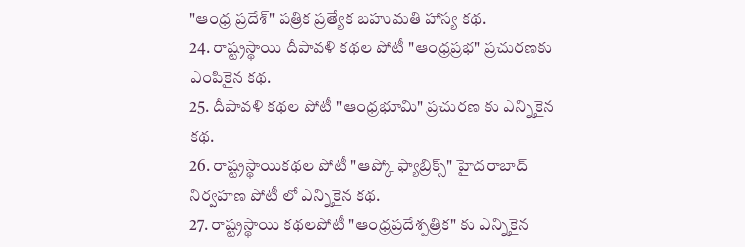"ఆంధ్ర ప్రదేశ్" పత్రిక ప్రత్యేక బహుమతి హాస్య కథ.
24. రాష్ట్రస్థాయి దీపావళి కథల పోటీ "ఆంధ్రప్రభ" ప్రచురణకు ఎంపికైన కథ.
25. దీపావళి కథల పోటీ "ఆంధ్రభూమి" ప్రచురణ కు ఎన్నికైన కథ.
26. రాష్ట్రస్థాయికథల పోటీ "ఆప్కో ఫ్యాబ్రిక్స్" హైదరాబాద్ నిర్వహణ పోటీ లో ఎన్నికైన కథ.
27. రాష్ట్రస్థాయి కథలపోటీ "ఆంధ్రప్రదేశ్పత్రిక" కు ఎన్నికైన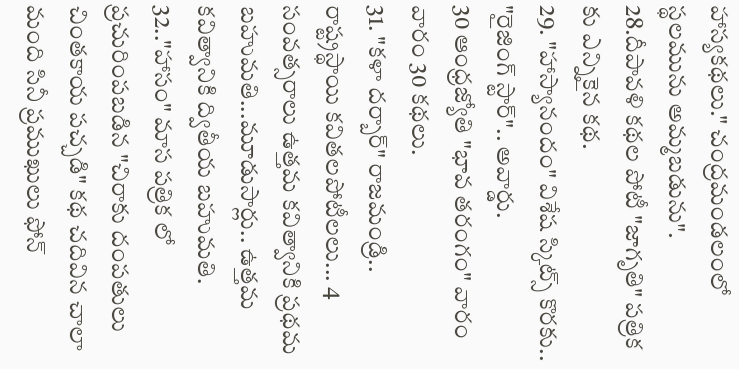హాస్యకథలు." చంద్రమండలంలో స్థలమును అమ్మబడును".
28.దీపావళి కథల పోటీ "జాగృతి" పత్రిక కు ఎన్నికైన కథ.
29. "హాస్యానందం" విశేష స్కిట్స్ కొరకు.. "రైజింగ్ స్టార్".. అవార్డు.
30 ఆంధ్రజ్యోతి "భావ తరంగం" వారం వారం 30 కథలు.
31. "కళా దర్బార్" రాజమండ్రి.. రాష్ట్రస్థాయి కవితలపోటీలలు... 4 సంవత్సరాలు ఉత్తమ కవిత్వానికి ప్రథమ బహుమతి...మూడుసార్లు.. ఉత్తమ కవిత్వానికి ద్వితీయ బహుమతి.
32.."హాసం" మాస పత్రిక లో ప్రచురింపబడిన "చిరాకు దంపతులు చింతకాయ పచ్చడి" కథ చదివిన చాలా మంది సినీ ప్రముఖులు ఫోన్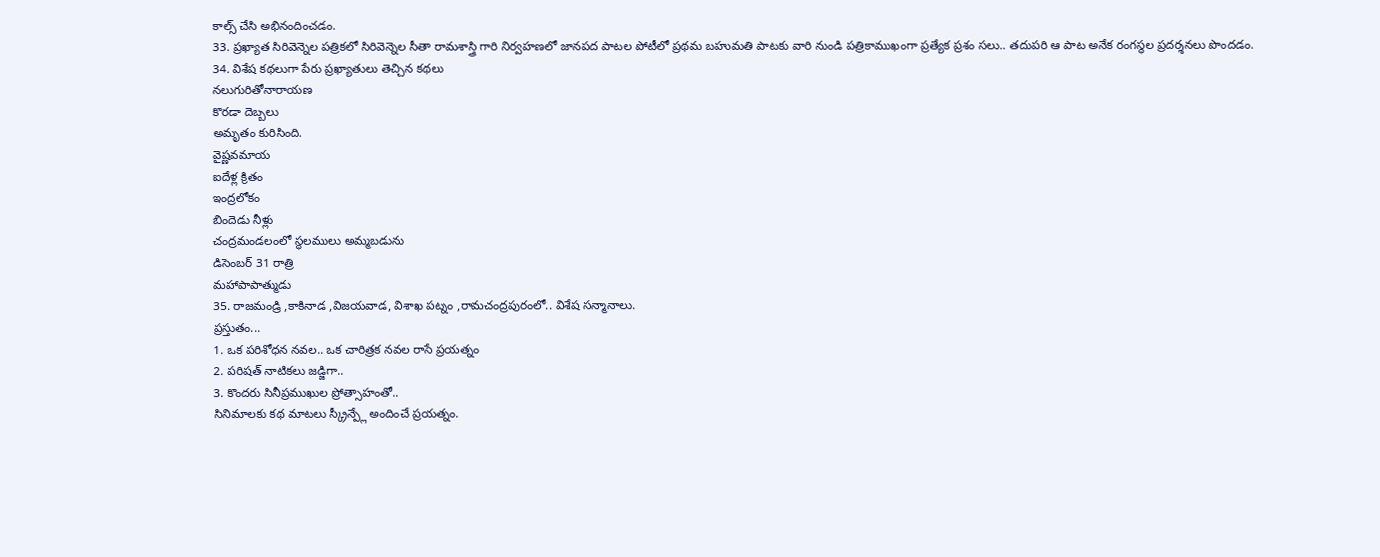కాల్స్ చేసి అభినందించడం.
33. ప్రఖ్యాత సిరివెన్నెల పత్రికలో సిరివెన్నెల సీతా రామశాస్త్రి గారి నిర్వహణలో జానపద పాటల పోటీలో ప్రథమ బహుమతి పాటకు వారి నుండి పత్రికాముఖంగా ప్రత్యేక ప్రశం సలు.. తదుపరి ఆ పాట అనేక రంగస్థల ప్రదర్శనలు పొందడం.
34. విశేష కథలుగా పేరు ప్రఖ్యాతులు తెచ్చిన కథలు
నలుగురితోనారాయణ
కొరడా దెబ్బలు
అమృతం కురిసింది.
వైష్ణవమాయ
ఐదేళ్ల క్రితం
ఇంద్రలోకం
బిందెడు నీళ్లు
చంద్రమండలంలో స్థలములు అమ్మబడును
డిసెంబర్ 31 రాత్రి
మహాపాపాత్ముడు
35. రాజమండ్రి ,కాకినాడ ,విజయవాడ, విశాఖ పట్నం ,రామచంద్రపురంలో.. విశేష సన్మానాలు.
ప్రస్తుతం...
1. ఒక పరిశోధన నవల.. ఒక చారిత్రక నవల రాసే ప్రయత్నం
2. పరిషత్ నాటికలు జడ్జిగా..
3. కొందరు సినీప్రముఖుల ప్రోత్సాహంతో..
సినిమాలకు కథ మాటలు స్క్రీన్ప్లే అందించే ప్రయత్నం.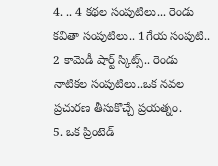4. .. 4 కథల సంపుటిలు... రెండు కవితా సంపుటిలు.. 1గేయ సంపుటి.. 2 కామెడీ షార్ట్ స్కిట్స్.. రెండు నాటికల సంపుటిలు..ఒక నవల ప్రచురణ తీసుకొచ్చే ప్రయత్నం.
5. ఒక ప్రింటెడ్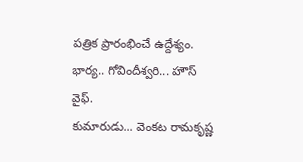పత్రిక ప్రారంభించే ఉద్దేశ్యం.
భార్య.. గోవిందీశ్వరి... హౌస్ వైఫ్.
కుమారుడు... వెంకట రామకృష్ణ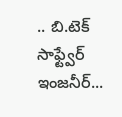.. బి.టెక్ సాఫ్ట్వేర్ ఇంజనీర్...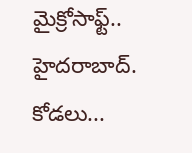మైక్రోసాఫ్ట్.. హైదరాబాద్.
కోడలు...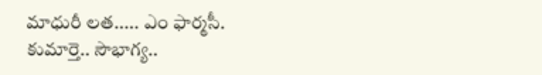మాధురీ లత..... ఎం ఫార్మసీ.
కుమార్తె.. సౌభాగ్య..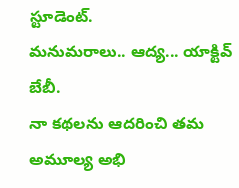స్టూడెంట్.
మనుమరాలు.. ఆద్య... యాక్టివ్ బేబీ.
నా కథలను ఆదరించి తమ అమూల్య అభి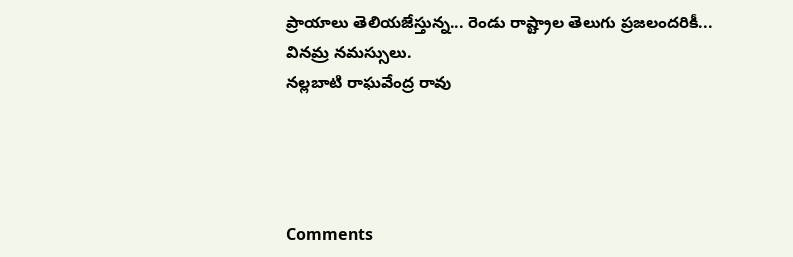ప్రాయాలు తెలియజేస్తున్న... రెండు రాష్ట్రాల తెలుగు ప్రజలందరికీ... వినమ్ర నమస్సులు.
నల్లబాటి రాఘవేంద్ర రావు




Comments